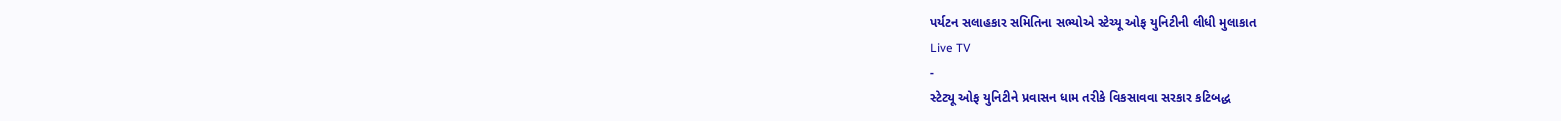પર્યટન સલાહકાર સમિતિના સભ્યોએ સ્ટેચ્યૂ ઓફ યુનિટીની લીધી મુલાકાત
Live TV
-
સ્ટેટ્યૂ ઓફ યુનિટીને પ્રવાસન ધામ તરીકે વિકસાવવા સરકાર કટિબદ્ધ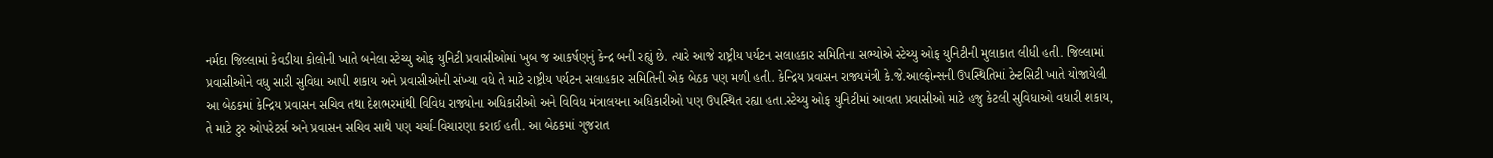નર્મદા જિલ્લામાં કેવડીયા કોલોની ખાતે બનેલા સ્ટેચ્યુ ઓફ યુનિટી પ્રવાસીઓમાં ખુબ જ આકર્ષણનું કેન્દ્ર બની રહ્યું છે. ત્યારે આજે રાષ્ટ્રીય પર્યટન સલાહકાર સમિતિના સભ્યોએ સ્ટેચ્યુ ઓફ યુનિટીની મુલાકાત લીધી હતી. જિલ્લામાં પ્રવાસીઓને વધુ સારી સુવિધા આપી શકાય અને પ્રવાસીઓની સંખ્યા વધે તે માટે રાષ્ટ્રીય પર્યટન સલાહકાર સમિતિની એક બેઠક પણ મળી હતી. કેન્દ્રિય પ્રવાસન રાજ્યમંત્રી કે.જે.આલ્ફોન્સની ઉપસ્થિતિમાં ટેન્ટસિટી ખાતે યોજાયેલી આ બેઠકમાં કેન્દ્રિય પ્રવાસન સચિવ તથા દેશભરમાંથી વિવિધ રાજ્યોના અધિકારીઓ અને વિવિધ મંત્રાલયના અધિકારીઓ પણ ઉપસ્થિત રહ્યા હતા.સ્ટેચ્યુ ઓફ યુનિટીમાં આવતા પ્રવાસીઓ માટે હજુ કેટલી સુવિધાઓ વધારી શકાય, તે માટે ટુર ઓપરેટર્સ અને પ્રવાસન સચિવ સાથે પણ ચર્ચા-વિચારણા કરાઈ હતી. આ બેઠકમાં ગુજરાત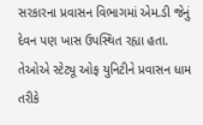સરકારના પ્રવાસન વિભાગમાં એમ.ડી જેનું દેવન પણ ખાસ ઉપસ્થિત રહ્યા હતા. તેઓએ સ્ટેટ્યૂ ઓફ યુનિટીને પ્રવાસન ધામ તરીકે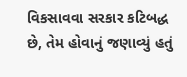વિકસાવવા સરકાર કટિબદ્ધ છે, તેમ હોવાનું જણાવ્યું હતું